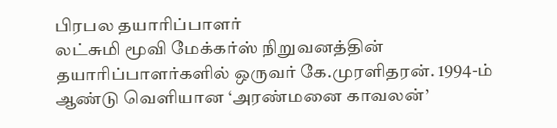பிரபல தயாரிப்பாளர்
லட்சுமி மூவி மேக்கர்ஸ் நிறுவனத்தின் தயாரிப்பாளர்களில் ஒருவர் கே.முரளிதரன். 1994-ம் ஆண்டு வெளியான ‘அரண்மனை காவலன்’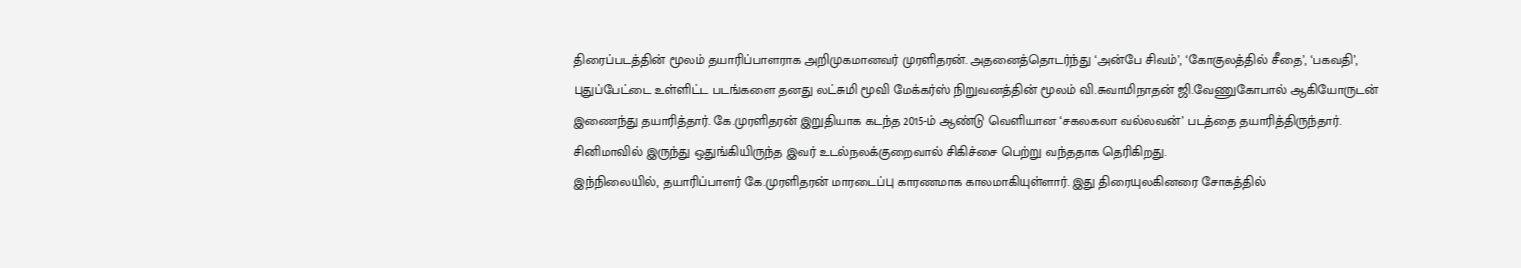திரைப்படத்தின் மூலம் தயாரிப்பாளராக அறிமுகமானவர் முரளிதரன். அதனைத்தொடர்ந்து ‘அன்பே சிவம்’, ‘கோகுலத்தில் சீதை’, ‘பகவதி’, புதுப்பேட்டை உள்ளிட்ட படங்களை தனது லட்சுமி மூவி மேக்கர்ஸ் நிறுவனத்தின் மூலம் வி.சுவாமிநாதன் ஜி.வேணுகோபால் ஆகியோருடன் இணைந்து தயாரித்தார். கே.முரளிதரன் இறுதியாக கடந்த 2015-ம் ஆண்டு வெளியான ‘சகலகலா வல்லவன்’ படத்தை தயாரித்திருந்தார். சினிமாவில் இருந்து ஒதுங்கியிருந்த இவர் உடல்நலக்குறைவால் சிகிச்சை பெற்று வந்ததாக தெரிகிறது.
இந்நிலையில், தயாரிப்பாளர் கே.முரளிதரன் மாரடைப்பு காரணமாக காலமாகியுள்ளார். இது திரையுலகினரை சோகத்தில்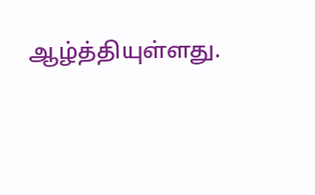ஆழ்த்தியுள்ளது.